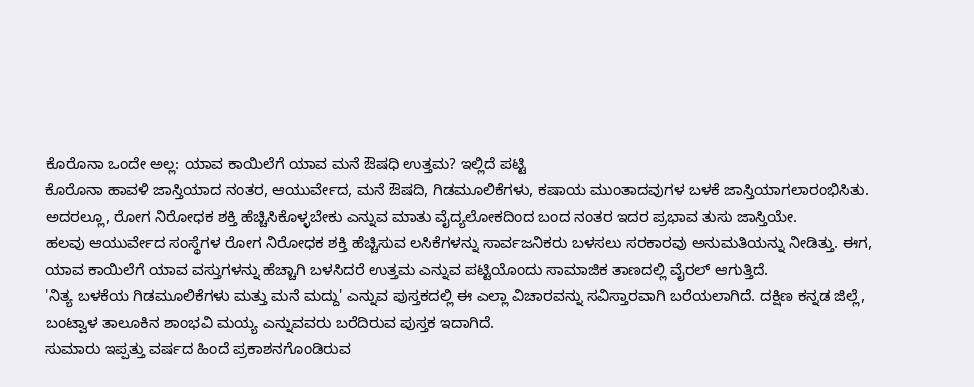ಕೊರೊನಾ ಒಂದೇ ಅಲ್ಲ: ಯಾವ ಕಾಯಿಲೆಗೆ ಯಾವ ಮನೆ ಔಷಧಿ ಉತ್ತಮ? ಇಲ್ಲಿದೆ ಪಟ್ಟಿ
ಕೊರೊನಾ ಹಾವಳಿ ಜಾಸ್ತಿಯಾದ ನಂತರ, ಆಯುರ್ವೇದ, ಮನೆ ಔಷದಿ, ಗಿಡಮೂಲಿಕೆಗಳು, ಕಷಾಯ ಮುಂತಾದವುಗಳ ಬಳಕೆ ಜಾಸ್ತಿಯಾಗಲಾರಂಭಿಸಿತು. ಅದರಲ್ಲೂ, ರೋಗ ನಿರೋಧಕ ಶಕ್ತಿ ಹೆಚ್ಚಿಸಿಕೊಳ್ಳಬೇಕು ಎನ್ನುವ ಮಾತು ವೈದ್ಯಲೋಕದಿಂದ ಬಂದ ನಂತರ ಇದರ ಪ್ರಭಾವ ತುಸು ಜಾಸ್ತಿಯೇ.
ಹಲವು ಆಯುರ್ವೇದ ಸಂಸ್ಥೆಗಳ ರೋಗ ನಿರೋಧಕ ಶಕ್ತಿ ಹೆಚ್ಚಿಸುವ ಲಸಿಕೆಗಳನ್ನು ಸಾರ್ವಜನಿಕರು ಬಳಸಲು ಸರಕಾರವು ಅನುಮತಿಯನ್ನು ನೀಡಿತ್ತು. ಈಗ, ಯಾವ ಕಾಯಿಲೆಗೆ ಯಾವ ವಸ್ತುಗಳನ್ನು ಹೆಚ್ಚಾಗಿ ಬಳಸಿದರೆ ಉತ್ತಮ ಎನ್ನುವ ಪಟ್ಟಿಯೊಂದು ಸಾಮಾಜಿಕ ತಾಣದಲ್ಲಿ ವೈರಲ್ ಆಗುತ್ತಿದೆ.
'ನಿತ್ಯ ಬಳಕೆಯ ಗಿಡಮೂಲಿಕೆಗಳು ಮತ್ತು ಮನೆ ಮದ್ದು' ಎನ್ನುವ ಪುಸ್ತಕದಲ್ಲಿ ಈ ಎಲ್ಲಾ ವಿಚಾರವನ್ನು ಸವಿಸ್ತಾರವಾಗಿ ಬರೆಯಲಾಗಿದೆ. ದಕ್ಷಿಣ ಕನ್ನಡ ಜಿಲ್ಲೆ, ಬಂಟ್ವಾಳ ತಾಲೂಕಿನ ಶಾಂಭವಿ ಮಯ್ಯ ಎನ್ನುವವರು ಬರೆದಿರುವ ಪುಸ್ತಕ ಇದಾಗಿದೆ.
ಸುಮಾರು ಇಪ್ಪತ್ತು ವರ್ಷದ ಹಿಂದೆ ಪ್ರಕಾಶನಗೊಂಡಿರುವ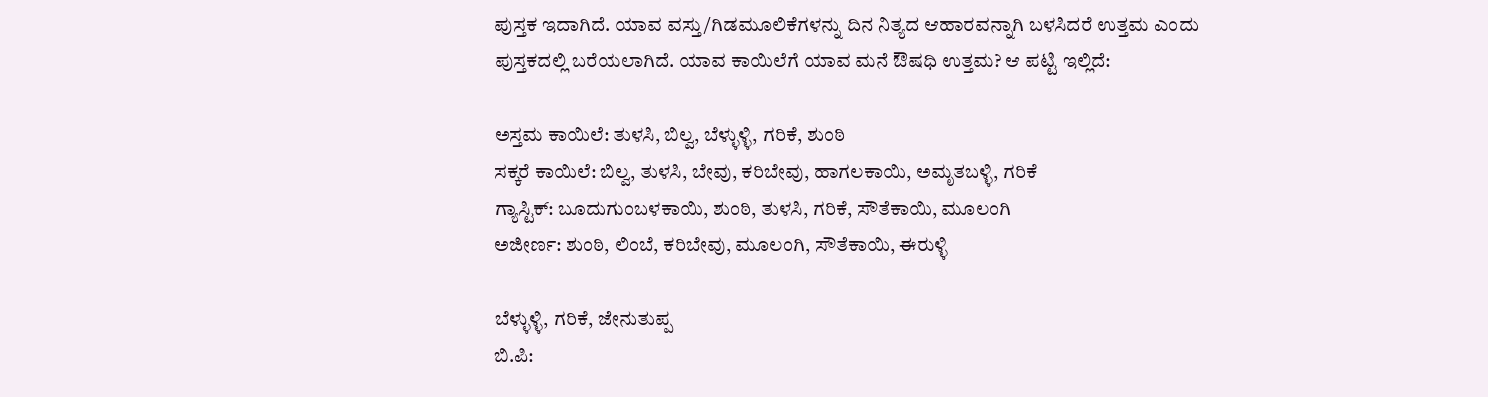ಪುಸ್ತಕ ಇದಾಗಿದೆ. ಯಾವ ವಸ್ತು/ಗಿಡಮೂಲಿಕೆಗಳನ್ನು ದಿನ ನಿತ್ಯದ ಆಹಾರವನ್ನಾಗಿ ಬಳಸಿದರೆ ಉತ್ತಮ ಎಂದು ಪುಸ್ತಕದಲ್ಲಿ ಬರೆಯಲಾಗಿದೆ. ಯಾವ ಕಾಯಿಲೆಗೆ ಯಾವ ಮನೆ ಔಷಧಿ ಉತ್ತಮ? ಆ ಪಟ್ಟಿ ಇಲ್ಲಿದೆ:

ಅಸ್ತಮ ಕಾಯಿಲೆ: ತುಳಸಿ, ಬಿಲ್ವ, ಬೆಳ್ಳುಳ್ಳಿ, ಗರಿಕೆ, ಶುಂಠಿ
ಸಕ್ಕರೆ ಕಾಯಿಲೆ: ಬಿಲ್ವ, ತುಳಸಿ, ಬೇವು, ಕರಿಬೇವು, ಹಾಗಲಕಾಯಿ, ಅಮೃತಬಳ್ಳಿ, ಗರಿಕೆ
ಗ್ಯಾಸ್ಟಿಕ್: ಬೂದುಗುಂಬಳಕಾಯಿ, ಶುಂಠಿ, ತುಳಸಿ, ಗರಿಕೆ, ಸೌತೆಕಾಯಿ, ಮೂಲಂಗಿ
ಅಜೀರ್ಣ: ಶುಂಠಿ, ಲಿಂಬೆ, ಕರಿಬೇವು, ಮೂಲಂಗಿ, ಸೌತೆಕಾಯಿ, ಈರುಳ್ಳಿ

ಬೆಳ್ಳುಳ್ಳಿ, ಗರಿಕೆ, ಜೇನುತುಪ್ಪ
ಬಿ.ಪಿ: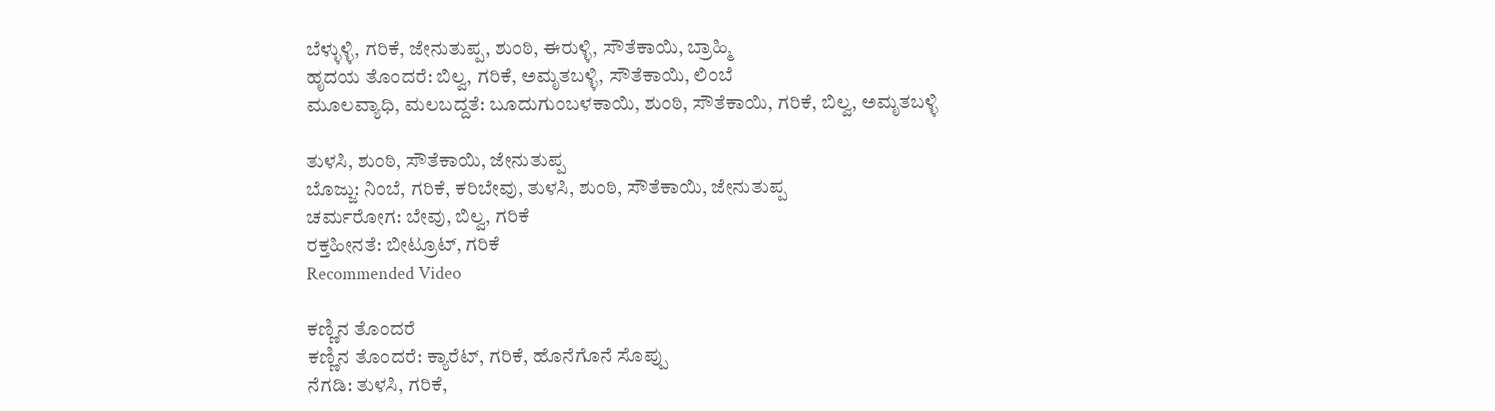ಬೆಳ್ಳುಳ್ಳಿ, ಗರಿಕೆ, ಜೇನುತುಪ್ಪ, ಶುಂಠಿ, ಈರುಳ್ಳಿ, ಸೌತೆಕಾಯಿ, ಬ್ರಾಹ್ಮಿ
ಹೃದಯ ತೊಂದರೆ: ಬಿಲ್ವ, ಗರಿಕೆ, ಅಮೃತಬಳ್ಳಿ, ಸೌತೆಕಾಯಿ, ಲಿಂಬೆ
ಮೂಲವ್ಯಾಧಿ, ಮಲಬದ್ದತೆ: ಬೂದುಗುಂಬಳಕಾಯಿ, ಶುಂಠಿ, ಸೌತೆಕಾಯಿ, ಗರಿಕೆ, ಬಿಲ್ವ, ಅಮೃತಬಳ್ಳಿ

ತುಳಸಿ, ಶುಂಠಿ, ಸೌತೆಕಾಯಿ, ಜೇನುತುಪ್ಪ
ಬೊಜ್ಜು: ನಿಂಬೆ, ಗರಿಕೆ, ಕರಿಬೇವು, ತುಳಸಿ, ಶುಂಠಿ, ಸೌತೆಕಾಯಿ, ಜೇನುತುಪ್ಪ
ಚರ್ಮರೋಗ: ಬೇವು, ಬಿಲ್ವ, ಗರಿಕೆ
ರಕ್ತಹೀನತೆ: ಬೀಟ್ರೂಟ್, ಗರಿಕೆ
Recommended Video

ಕಣ್ಣಿನ ತೊಂದರೆ
ಕಣ್ಣಿನ ತೊಂದರೆ: ಕ್ಯಾರೆಟ್, ಗರಿಕೆ, ಹೊನೆಗೊನೆ ಸೊಪ್ಪು
ನೆಗಡಿ: ತುಳಸಿ, ಗರಿಕೆ,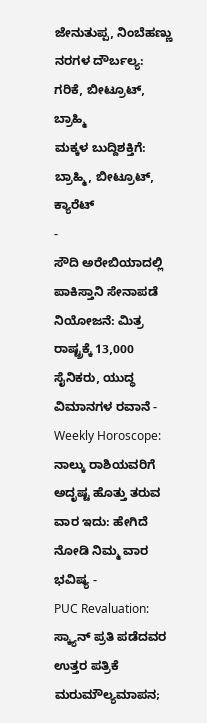ಜೇನುತುಪ್ಪ, ನಿಂಬೆಹಣ್ಣು
ನರಗಳ ದೌರ್ಬಲ್ಯ: ಗರಿಕೆ, ಬೀಟ್ರೂಟ್, ಬ್ರಾಹ್ಮಿ
ಮಕ್ಕಳ ಬುದ್ದಿಶಕ್ತಿಗೆ: ಬ್ರಾಹ್ಮಿ, ಬೀಟ್ರೂಟ್, ಕ್ಯಾರೆಟ್
-
ಸೌದಿ ಅರೇಬಿಯಾದಲ್ಲಿ ಪಾಕಿಸ್ತಾನಿ ಸೇನಾಪಡೆ ನಿಯೋಜನೆ: ಮಿತ್ರ ರಾಷ್ಟ್ರಕ್ಕೆ 13,000 ಸೈನಿಕರು, ಯುದ್ಧ ವಿಮಾನಗಳ ರವಾನೆ -
Weekly Horoscope: ನಾಲ್ಕು ರಾಶಿಯವರಿಗೆ ಅದೃಷ್ಟ ಹೊತ್ತು ತರುವ ವಾರ ಇದು: ಹೇಗಿದೆ ನೋಡಿ ನಿಮ್ಮ ವಾರ ಭವಿಷ್ಯ -
PUC Revaluation: ಸ್ಕ್ಯಾನ್ ಪ್ರತಿ ಪಡೆದವರ ಉತ್ತರ ಪತ್ರಿಕೆ ಮರುಮೌಲ್ಯಮಾಪನ;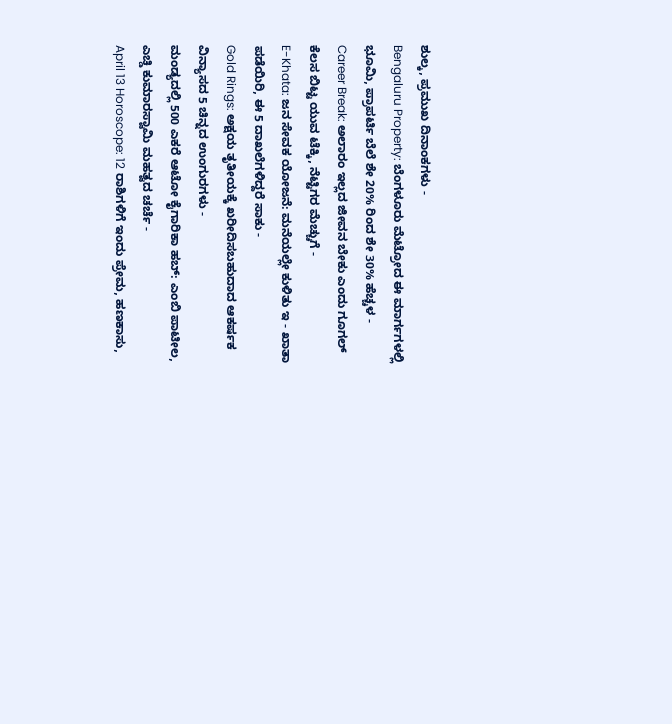ಶುಲ್ಕ, ಪ್ರಮುಖ ದಿನಾಂಕಗಳು -
Bengaluru Property: ಬೆಂಗಳೂರು ಮೆಟ್ರೋದ ಈ ಮಾರ್ಗಗಳಲ್ಲಿ ಭೂಮಿ, ಪ್ರಾಪರ್ಟಿ ಬೆಲೆ ಶೇ 20% ರಿಂದ ಶೇ 30% ಹೆಚ್ಚಳ -
Career Break: ಅಲಾರಂ ಇಲ್ಲದ ಜೀವನ ಬೇಕು ಎಂದು ಗೂಗಲ್ ಕೆಲಸ ಬಿಟ್ಟ ಯುವ ಟೆಕ್ಕಿ, ನೆಟ್ಟಿಗರ ಮೆಚ್ಚುಗೆ -
E-Khata: ಜನ ಸೇವಕ ಯೋಜನೆ: ಮನೆಯಲ್ಲೇ ಕುಳಿತು ಇ - ಖಾತಾ ಪಡೆಯಿರಿ, ಈ 5 ದಾಖಲೆಗಳಿದ್ದರೆ ಸಾಕು -
Gold Rings: ಅಕ್ಷಯ ತೃತೀಯಕ್ಕೆ ಖರೀದಿಸಬಹುದಾದ ಆಕರ್ಷಕ ವಿನ್ಯಾಸದ 5 ಚಿನ್ನದ ಉಂಗುರಗಳು -
ಮಂಡ್ಯದಲ್ಲಿ 500 ಎಕರೆ ಆಟೋ ಕೈಗಾರಿಕಾ ಹಬ್: ಎಂಬಿ ಪಾಟೀಲ, ಎಚ್ಡಿ ಕುಮಾರಸ್ವಾಮಿ ಮಹತ್ವದ ಚರ್ಚೆ -
April 13 Horoscope: 12 ರಾಶಿಗಳಿಗೆ ಇಂದು ಪ್ರೇಮ, ಹಣಕಾಸು,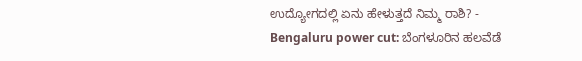ಉದ್ಯೋಗದಲ್ಲಿ ಏನು ಹೇಳುತ್ತದೆ ನಿಮ್ಮ ರಾಶಿ? -
Bengaluru power cut: ಬೆಂಗಳೂರಿನ ಹಲವೆಡೆ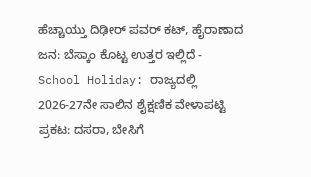ಹೆಚ್ಚಾಯ್ತು ದಿಢೀರ್ ಪವರ್ ಕಟ್, ಹೈರಾಣಾದ ಜನ: ಬೆಸ್ಕಾಂ ಕೊಟ್ಟ ಉತ್ತರ ಇಲ್ಲಿದೆ -
School Holiday: ರಾಜ್ಯದಲ್ಲಿ 2026-27ನೇ ಸಾಲಿನ ಶೈಕ್ಷಣಿಕ ವೇಳಾಪಟ್ಟಿ ಪ್ರಕಟ: ದಸರಾ, ಬೇಸಿಗೆ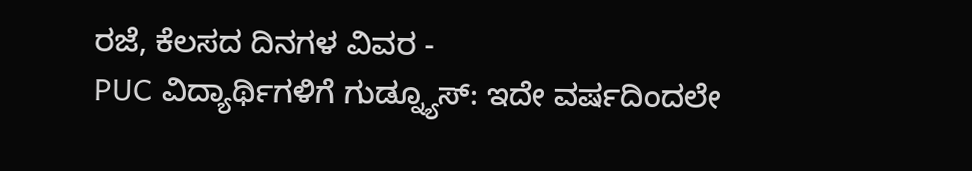ರಜೆ, ಕೆಲಸದ ದಿನಗಳ ವಿವರ -
PUC ವಿದ್ಯಾರ್ಥಿಗಳಿಗೆ ಗುಡ್ನ್ಯೂಸ್: ಇದೇ ವರ್ಷದಿಂದಲೇ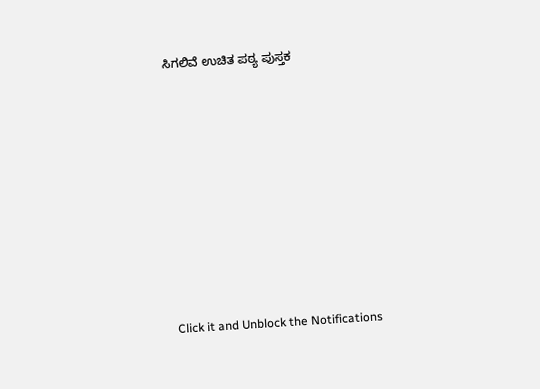ಸಿಗಲಿವೆ ಉಚಿತ ಪಠ್ಯ ಪುಸ್ತಕ












Click it and Unblock the Notifications